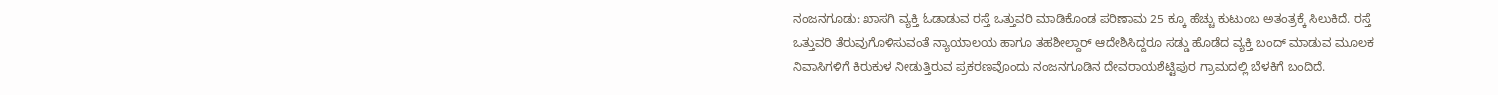ನಂಜನಗೂಡು: ಖಾಸಗಿ ವ್ಯಕ್ತಿ ಓಡಾಡುವ ರಸ್ತೆ ಒತ್ತುವರಿ ಮಾಡಿಕೊಂಡ ಪರಿಣಾಮ 25 ಕ್ಕೂ ಹೆಚ್ಚು ಕುಟುಂಬ ಅತಂತ್ರಕ್ಕೆ ಸಿಲುಕಿದೆ. ರಸ್ತೆ ಒತ್ತುವರಿ ತೆರುವುಗೊಳಿಸುವಂತೆ ನ್ಯಾಯಾಲಯ ಹಾಗೂ ತಹಶೀಲ್ದಾರ್ ಆದೇಶಿಸಿದ್ದರೂ ಸಡ್ಡು ಹೊಡೆದ ವ್ಯಕ್ತಿ ಬಂದ್ ಮಾಡುವ ಮೂಲಕ ನಿವಾಸಿಗಳಿಗೆ ಕಿರುಕುಳ ನೀಡುತ್ತಿರುವ ಪ್ರಕರಣವೊಂದು ನಂಜನಗೂಡಿನ ದೇವರಾಯಶೆಟ್ಟಿಪುರ ಗ್ರಾಮದಲ್ಲಿ ಬೆಳಕಿಗೆ ಬಂದಿದೆ.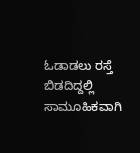ಓಡಾಡಲು ರಸ್ತೆ ಬಿಡದಿದ್ದಲ್ಲಿ ಸಾಮೂಹಿಕವಾಗಿ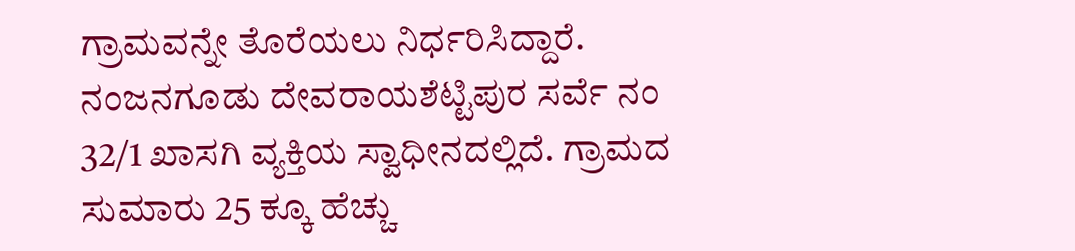ಗ್ರಾಮವನ್ನೇ ತೊರೆಯಲು ನಿರ್ಧರಿಸಿದ್ದಾರೆ. ನಂಜನಗೂಡು ದೇವರಾಯಶೆಟ್ಟಿಪುರ ಸರ್ವೆ ನಂ 32/1 ಖಾಸಗಿ ವ್ಯಕ್ತಿಯ ಸ್ವಾಧೀನದಲ್ಲಿದೆ. ಗ್ರಾಮದ ಸುಮಾರು 25 ಕ್ಕೂ ಹೆಚ್ಚು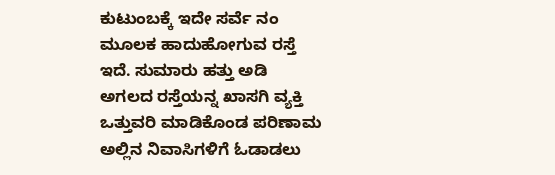ಕುಟುಂಬಕ್ಕೆ ಇದೇ ಸರ್ವೆ ನಂ ಮೂಲಕ ಹಾದುಹೋಗುವ ರಸ್ತೆ ಇದೆ. ಸುಮಾರು ಹತ್ತು ಅಡಿ ಅಗಲದ ರಸ್ತೆಯನ್ನ ಖಾಸಗಿ ವ್ಯಕ್ತಿ ಒತ್ತುವರಿ ಮಾಡಿಕೊಂಡ ಪರಿಣಾಮ ಅಲ್ಲಿನ ನಿವಾಸಿಗಳಿಗೆ ಓಡಾಡಲು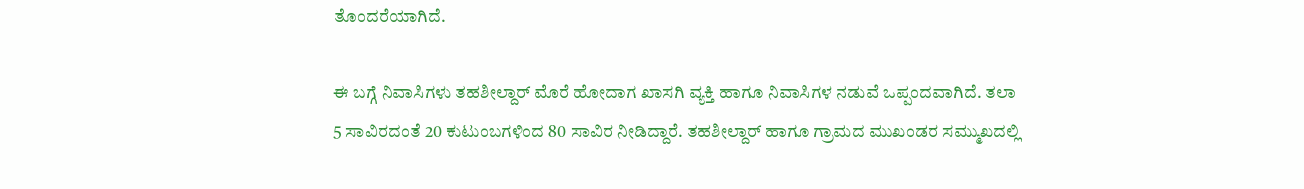ತೊಂದರೆಯಾಗಿದೆ.

ಈ ಬಗ್ಗೆ ನಿವಾಸಿಗಳು ತಹಶೀಲ್ದಾರ್ ಮೊರೆ ಹೋದಾಗ ಖಾಸಗಿ ವ್ಯಕ್ತಿ ಹಾಗೂ ನಿವಾಸಿಗಳ ನಡುವೆ ಒಪ್ಪಂದವಾಗಿದೆ. ತಲಾ 5 ಸಾವಿರದಂತೆ 20 ಕುಟುಂಬಗಳಿಂದ 80 ಸಾವಿರ ನೀಡಿದ್ದಾರೆ. ತಹಶೀಲ್ದಾರ್ ಹಾಗೂ ಗ್ರಾಮದ ಮುಖಂಡರ ಸಮ್ಮುಖದಲ್ಲಿ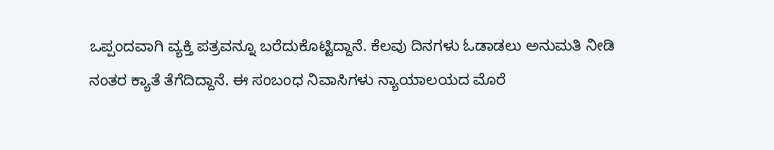ಒಪ್ಪಂದವಾಗಿ ವ್ಯಕ್ತಿ ಪತ್ರವನ್ನೂ ಬರೆದುಕೊಟ್ಟಿದ್ದಾನೆ. ಕೆಲವು ದಿನಗಳು ಓಡಾಡಲು ಅನುಮತಿ ನೀಡಿ ನಂತರ ಕ್ಯಾತೆ ತೆಗೆದಿದ್ದಾನೆ. ಈ ಸಂಬಂಧ ನಿವಾಸಿಗಳು ನ್ಯಾಯಾಲಯದ ಮೊರೆ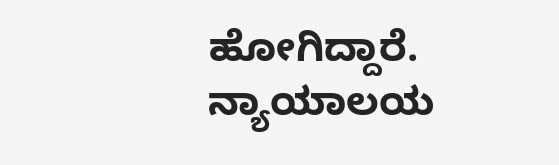ಹೋಗಿದ್ದಾರೆ. ನ್ಯಾಯಾಲಯ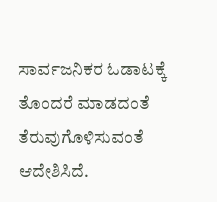ಸಾರ್ವಜನಿಕರ ಓಡಾಟಕ್ಕೆ ತೊಂದರೆ ಮಾಡದಂತೆ ತೆರುವುಗೊಳಿಸುವಂತೆ ಆದೇಶಿಸಿದೆ.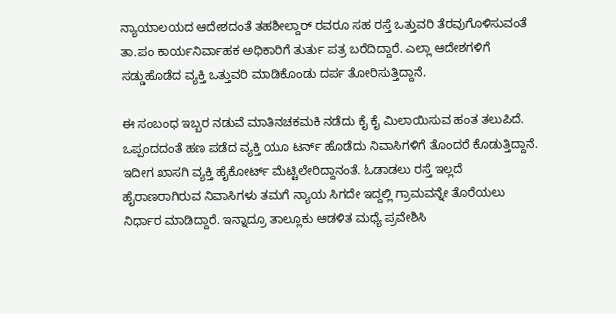ನ್ಯಾಯಾಲಯದ ಆದೇಶದಂತೆ ತಹಶೀಲ್ದಾರ್ ರವರೂ ಸಹ ರಸ್ತೆ ಒತ್ತುವರಿ ತೆರವುಗೊಳಿಸುವಂತೆ ತಾ.ಪಂ ಕಾರ್ಯನಿರ್ವಾಹಕ ಅಧಿಕಾರಿಗೆ ತುರ್ತು ಪತ್ರ ಬರೆದಿದ್ದಾರೆ. ಎಲ್ಲಾ ಆದೇಶಗಳಿಗೆ ಸಡ್ಡುಹೊಡೆದ ವ್ಯಕ್ತಿ ಒತ್ತುವರಿ ಮಾಡಿಕೊಂಡು ದರ್ಪ ತೋರಿಸುತ್ತಿದ್ದಾನೆ.

ಈ ಸಂಬಂಧ ಇಬ್ಬರ ನಡುವೆ ಮಾತಿನಚಕಮಕಿ ನಡೆದು ಕೈ ಕೈ ಮಿಲಾಯಿಸುವ ಹಂತ ತಲುಪಿದೆ. ಒಪ್ಪಂದದಂತೆ ಹಣ ಪಡೆದ ವ್ಯಕ್ತಿ ಯೂ ಟರ್ನ್ ಹೊಡೆದು ನಿವಾಸಿಗಳಿಗೆ ತೊಂದರೆ ಕೊಡುತ್ತಿದ್ದಾನೆ. ಇದೀಗ ಖಾಸಗಿ ವ್ಯಕ್ತಿ ಹೈಕೋರ್ಟ್ ಮೆಟ್ಟಿಲೇರಿದ್ದಾನಂತೆ. ಓಡಾಡಲು ರಸ್ತೆ ಇಲ್ಲದೆ ಹೈರಾಣರಾಗಿರುವ ನಿವಾಸಿಗಳು ತಮಗೆ ನ್ಯಾಯ ಸಿಗದೇ ಇದ್ದಲ್ಲಿ ಗ್ರಾಮವನ್ನೇ ತೊರೆಯಲು ನಿರ್ಧಾರ ಮಾಡಿದ್ದಾರೆ. ಇನ್ನಾದ್ರೂ ತಾಲ್ಲೂಕು ಆಡಳಿತ ಮಧ್ಯೆ ಪ್ರವೇಶಿಸಿ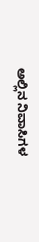ಅಲ್ಲಿನ ನಿವಾಸಿಗಳ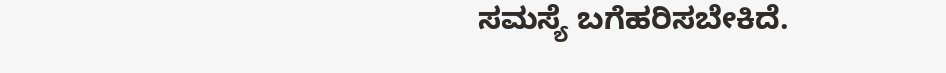ಸಮಸ್ಯೆ ಬಗೆಹರಿಸಬೇಕಿದೆ.